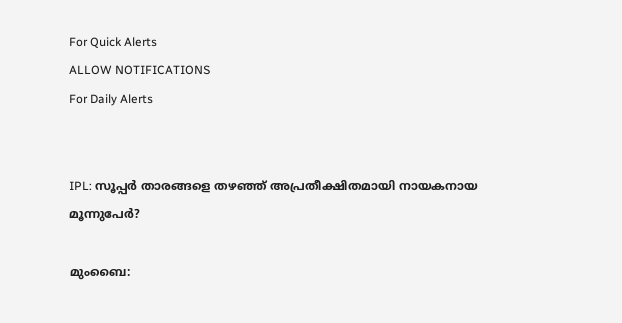For Quick Alerts
ALLOW NOTIFICATIONS
For Daily Alerts


IPL: സൂപ്പര്‍ താരങ്ങളെ തഴഞ്ഞ് അപ്രതീക്ഷിതമായി നായകനായ മൂന്നുപേര്‍?

മുംബൈ: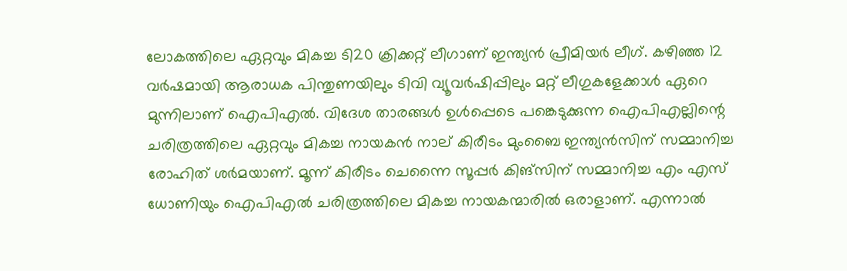ലോകത്തിലെ ഏറ്റവും മികച്ച ടി20 ക്രിക്കറ്റ് ലീഗാണ് ഇന്ത്യന്‍ പ്രീമിയര്‍ ലീഗ്. കഴിഞ്ഞ 12 വര്‍ഷമായി ആരാധക പിന്തുണയിലും ടിവി വ്യൂവര്‍ഷിപ്പിലും മറ്റ് ലീഗുകളേക്കാള്‍ ഏറെ മുന്നിലാണ് ഐപിഎല്‍. വിദേശ താരങ്ങള്‍ ഉള്‍പ്പെടെ പങ്കെടുക്കുന്ന ഐപിഎല്ലിന്റെ ചരിത്രത്തിലെ ഏറ്റവും മികച്ച നായകന്‍ നാല് കിരീടം മുംബൈ ഇന്ത്യന്‍സിന് സമ്മാനിച്ച രോഹിത് ശര്‍മയാണ്. മൂന്ന് കിരീടം ചെന്നൈ സൂപ്പര്‍ കിങ്‌സിന് സമ്മാനിച്ച എം എസ് ധോണിയും ഐപിഎല്‍ ചരിത്രത്തിലെ മികച്ച നായകന്മാരില്‍ ഒരാളാണ്. എന്നാല്‍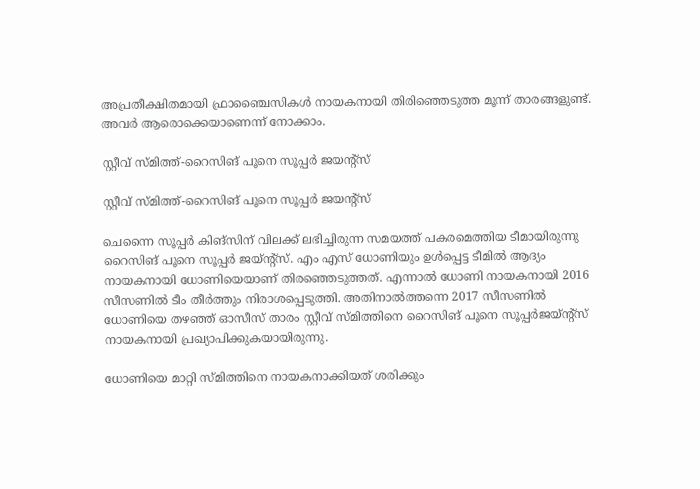അപ്രതീക്ഷിതമായി ഫ്രാഞ്ചൈസികള്‍ നായകനായി തിരിഞ്ഞെടുത്ത മൂന്ന് താരങ്ങളുണ്ട്. അവര്‍ ആരൊക്കെയാണെന്ന് നോക്കാം.

സ്റ്റീവ് സ്മിത്ത്-റൈസിങ് പൂനെ സൂപ്പര്‍ ജയന്റ്‌സ്

സ്റ്റീവ് സ്മിത്ത്-റൈസിങ് പൂനെ സൂപ്പര്‍ ജയന്റ്‌സ്

ചെന്നൈ സൂപ്പര്‍ കിങ്‌സിന് വിലക്ക് ലഭിച്ചിരുന്ന സമയത്ത് പകരമെത്തിയ ടീമായിരുന്നു റൈസിങ് പൂനെ സൂപ്പര്‍ ജയ്ന്റ്‌സ്. എം എസ് ധോണിയും ഉള്‍പ്പെട്ട ടീമില്‍ ആദ്യം നായകനായി ധോണിയെയാണ് തിരഞ്ഞെടുത്തത്. എന്നാല്‍ ധോണി നായകനായി 2016 സീസണില്‍ ടീം തീര്‍ത്തും നിരാശപ്പെടുത്തി. അതിനാല്‍ത്തന്നെ 2017 സീസണില്‍ ധോണിയെ തഴഞ്ഞ് ഓസീസ് താരം സ്റ്റീവ് സ്മിത്തിനെ റൈസിങ് പൂനെ സൂപ്പര്‍ജയ്ന്റ്‌സ് നായകനായി പ്രഖ്യാപിക്കുകയായിരുന്നു.

ധോണിയെ മാറ്റി സ്മിത്തിനെ നായകനാക്കിയത് ശരിക്കും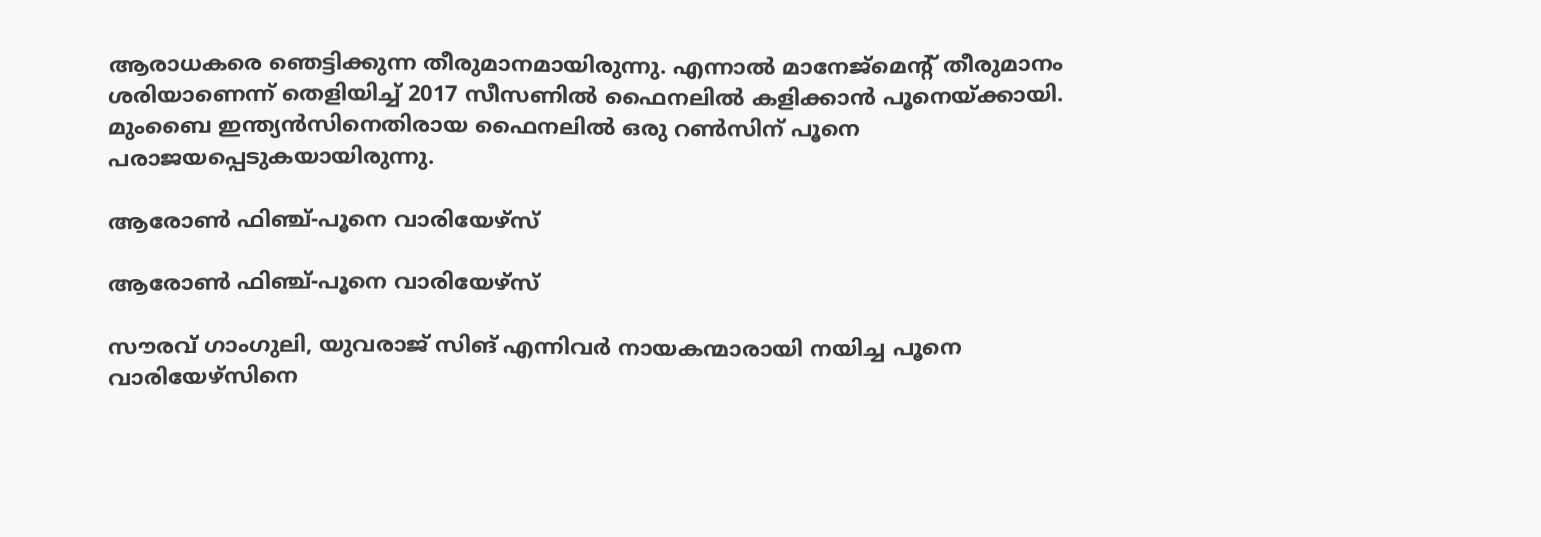ആരാധകരെ ഞെട്ടിക്കുന്ന തീരുമാനമായിരുന്നു. എന്നാല്‍ മാനേജ്‌മെന്റ് തീരുമാനം ശരിയാണെന്ന് തെളിയിച്ച് 2017 സീസണില്‍ ഫൈനലില്‍ കളിക്കാന്‍ പൂനെയ്ക്കായി. മുംബൈ ഇന്ത്യന്‍സിനെതിരായ ഫൈനലില്‍ ഒരു റണ്‍സിന് പൂനെ പരാജയപ്പെടുകയായിരുന്നു.

ആരോണ്‍ ഫിഞ്ച്-പൂനെ വാരിയേഴ്‌സ്

ആരോണ്‍ ഫിഞ്ച്-പൂനെ വാരിയേഴ്‌സ്

സൗരവ് ഗാംഗുലി, യുവരാജ് സിങ് എന്നിവര്‍ നായകന്മാരായി നയിച്ച പൂനെ വാരിയേഴ്‌സിനെ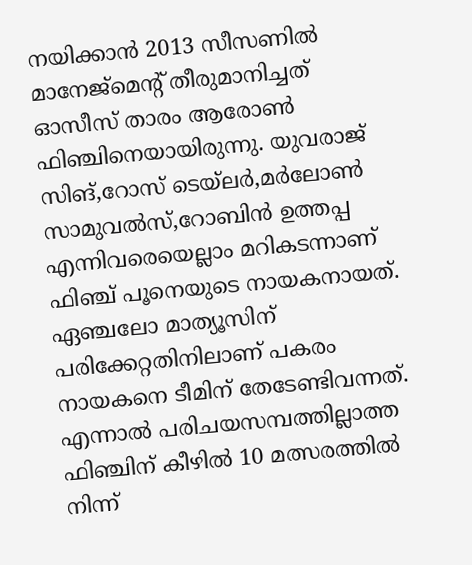നയിക്കാന്‍ 2013 സീസണില്‍ മാനേജ്‌മെന്റ് തീരുമാനിച്ചത് ഓസീസ് താരം ആരോണ്‍ ഫിഞ്ചിനെയായിരുന്നു. യുവരാജ് സിങ്,റോസ് ടെയ്‌ലര്‍,മര്‍ലോണ്‍ സാമുവല്‍സ്,റോബിന്‍ ഉത്തപ്പ എന്നിവരെയെല്ലാം മറികടന്നാണ് ഫിഞ്ച് പൂനെയുടെ നായകനായത്. ഏഞ്ചലോ മാത്യൂസിന് പരിക്കേറ്റതിനിലാണ് പകരം നായകനെ ടീമിന് തേടേണ്ടിവന്നത്. എന്നാല്‍ പരിചയസമ്പത്തില്ലാത്ത ഫിഞ്ചിന് കീഴില്‍ 10 മത്സരത്തില്‍ നിന്ന്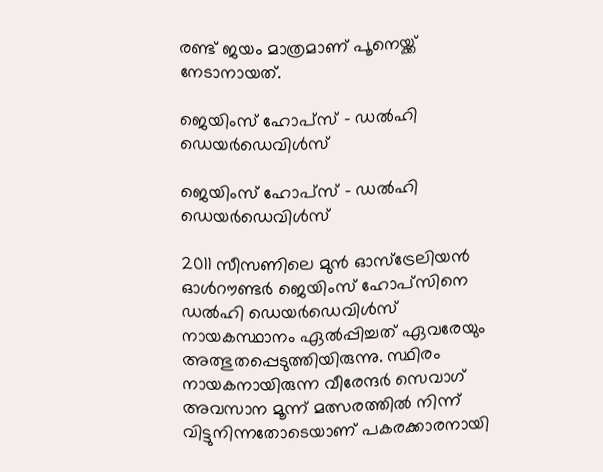രണ്ട് ജയം മാത്രമാണ് പൂനെയ്ക്ക് നേടാനായത്.

ജെയിംസ് ഹോപ്‌സ് - ഡല്‍ഹി ഡെയര്‍ഡെവിള്‍സ്

ജെയിംസ് ഹോപ്‌സ് - ഡല്‍ഹി ഡെയര്‍ഡെവിള്‍സ്

2011 സീസണിലെ മുന്‍ ഓസ്‌ട്രേലിയന്‍ ഓള്‍റൗണ്ടര്‍ ജെയിംസ് ഹോപ്‌സിനെ ഡല്‍ഹി ഡെയര്‍ഡെവിള്‍സ് നായകസ്ഥാനം ഏല്‍പ്പിച്ചത് ഏവരേയും അത്ഭുതപ്പെടുത്തിയിരുന്നു. സ്ഥിരം നായകനായിരുന്ന വീരേന്ദര്‍ സെവാഗ് അവസാന മൂന്ന് മത്സരത്തില്‍ നിന്ന് വിട്ടുനിന്നതോടെയാണ് പകരക്കാരനായി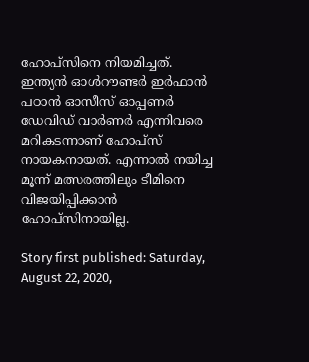ഹോപ്‌സിനെ നിയമിച്ചത്. ഇന്ത്യന്‍ ഓള്‍റൗണ്ടര്‍ ഇര്‍ഫാന്‍ പഠാന്‍ ഓസീസ് ഓപ്പണര്‍ ഡേവിഡ് വാര്‍ണര്‍ എന്നിവരെ മറികടന്നാണ് ഹോപ്‌സ് നായകനായത്. എന്നാല്‍ നയിച്ച മൂന്ന് മത്സരത്തിലും ടീമിനെ വിജയിപ്പിക്കാന്‍ ഹോപ്‌സിനായില്ല.

Story first published: Saturday, August 22, 2020,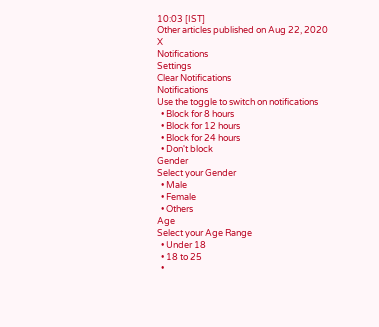10:03 [IST]
Other articles published on Aug 22, 2020
X
Notifications
Settings
Clear Notifications
Notifications
Use the toggle to switch on notifications
  • Block for 8 hours
  • Block for 12 hours
  • Block for 24 hours
  • Don't block
Gender
Select your Gender
  • Male
  • Female
  • Others
Age
Select your Age Range
  • Under 18
  • 18 to 25
  •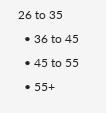26 to 35
  • 36 to 45
  • 45 to 55
  • 55+